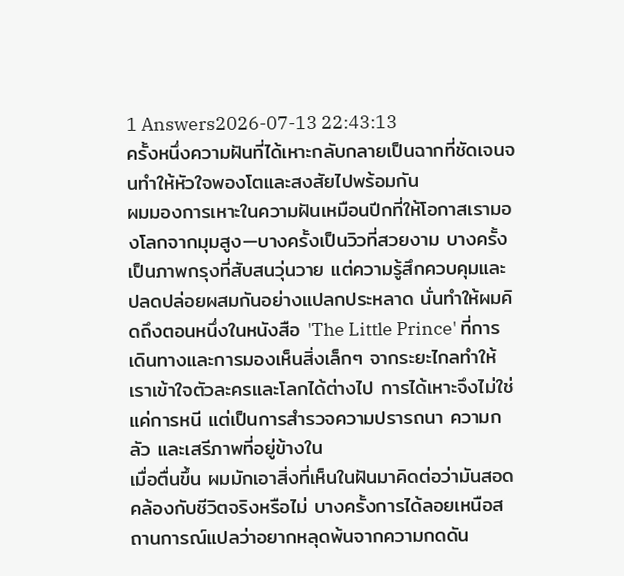1 Answers2026-07-13 22:43:13
ครั้งหนึ่งความฝันที่ได้เหาะกลับกลายเป็นฉากที่ชัดเจนจนทำให้หัวใจพองโตและสงสัยไปพร้อมกัน
ผมมองการเหาะในความฝันเหมือนปีกที่ให้โอกาสเรามองโลกจากมุมสูง—บางครั้งเป็นวิวที่สวยงาม บางครั้งเป็นภาพกรุงที่สับสนวุ่นวาย แต่ความรู้สึกควบคุมและปลดปล่อยผสมกันอย่างแปลกประหลาด นั่นทำให้ผมคิดถึงตอนหนึ่งในหนังสือ 'The Little Prince' ที่การเดินทางและการมองเห็นสิ่งเล็กๆ จากระยะไกลทำให้เราเข้าใจตัวละครและโลกได้ต่างไป การได้เหาะจึงไม่ใช่แค่การหนี แต่เป็นการสำรวจความปรารถนา ความกลัว และเสรีภาพที่อยู่ข้างใน
เมื่อตื่นขึ้น ผมมักเอาสิ่งที่เห็นในฝันมาคิดต่อว่ามันสอดคล้องกับชีวิตจริงหรือไม่ บางครั้งการได้ลอยเหนือสถานการณ์แปลว่าอยากหลุดพ้นจากความกดดัน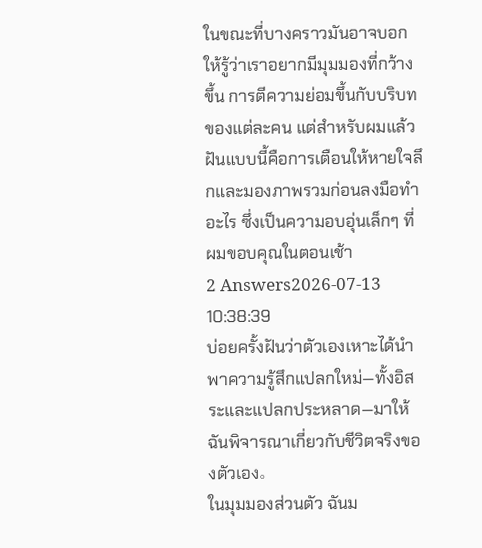ในขณะที่บางคราวมันอาจบอกให้รู้ว่าเราอยากมีมุมมองที่กว้างขึ้น การตีความย่อมขึ้นกับบริบทของแต่ละคน แต่สำหรับผมแล้วฝันแบบนี้คือการเตือนให้หายใจลึกและมองภาพรวมก่อนลงมือทำอะไร ซึ่งเป็นความอบอุ่นเล็กๆ ที่ผมขอบคุณในตอนเช้า
2 Answers2026-07-13 10:38:39
บ่อยครั้งฝันว่าตัวเองเหาะได้นำพาความรู้สึกแปลกใหม่—ทั้งอิสระและแปลกประหลาด—มาให้ฉันพิจารณาเกี่ยวกับชีวิตจริงของตัวเอง。
ในมุมมองส่วนตัว ฉันม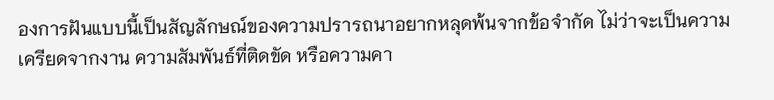องการฝันแบบนี้เป็นสัญลักษณ์ของความปรารถนาอยากหลุดพ้นจากข้อจำกัด ไม่ว่าจะเป็นความเครียดจากงาน ความสัมพันธ์ที่ติดขัด หรือความคา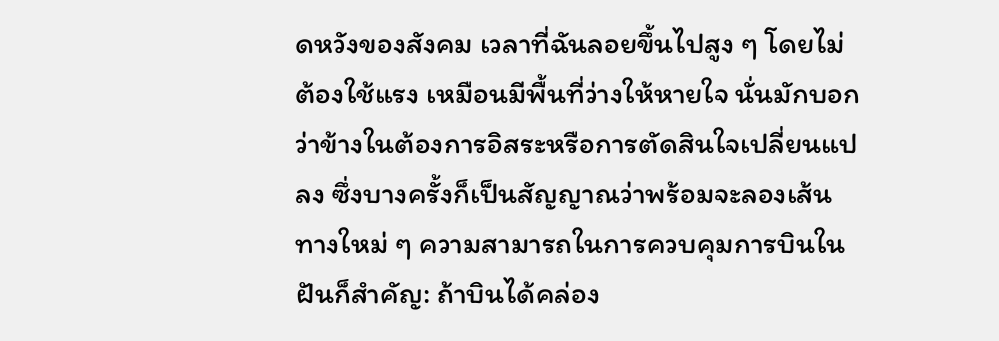ดหวังของสังคม เวลาที่ฉันลอยขึ้นไปสูง ๆ โดยไม่ต้องใช้แรง เหมือนมีพื้นที่ว่างให้หายใจ นั่นมักบอกว่าข้างในต้องการอิสระหรือการตัดสินใจเปลี่ยนแปลง ซึ่งบางครั้งก็เป็นสัญญาณว่าพร้อมจะลองเส้นทางใหม่ ๆ ความสามารถในการควบคุมการบินในฝันก็สำคัญ: ถ้าบินได้คล่อง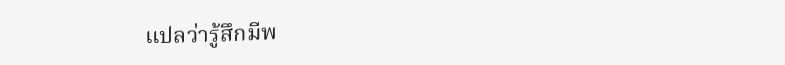แปลว่ารู้สึกมีพ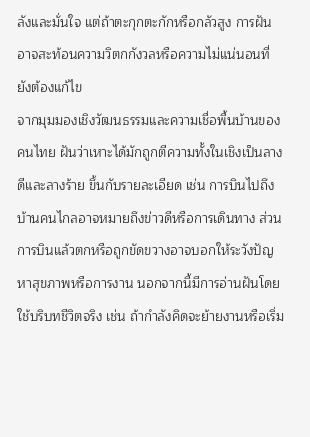ลังและมั่นใจ แต่ถ้าตะกุกตะกักหรือกลัวสูง การฝันอาจสะท้อนความวิตกกังวลหรือความไม่แน่นอนที่ยังต้องแก้ไข
จากมุมมองเชิงวัฒนธรรมและความเชื่อพื้นบ้านของคนไทย ฝันว่าเหาะได้มักถูกตีความทั้งในเชิงเป็นลางดีและลางร้าย ขึ้นกับรายละเอียด เช่น การบินไปถึงบ้านคนไกลอาจหมายถึงข่าวดีหรือการเดินทาง ส่วนการบินแล้วตกหรือถูกขัดขวางอาจบอกให้ระวังปัญหาสุขภาพหรือการงาน นอกจากนี้มีการอ่านฝันโดยใช้บริบทชีวิตจริง เช่น ถ้ากำลังคิดจะย้ายงานหรือเริ่ม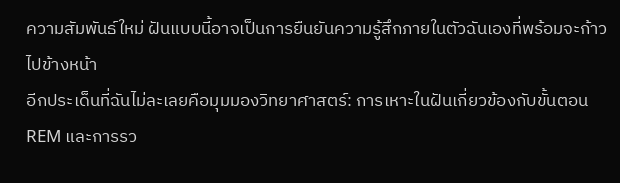ความสัมพันธ์ใหม่ ฝันแบบนี้อาจเป็นการยืนยันความรู้สึกภายในตัวฉันเองที่พร้อมจะก้าวไปข้างหน้า
อีกประเด็นที่ฉันไม่ละเลยคือมุมมองวิทยาศาสตร์: การเหาะในฝันเกี่ยวข้องกับขั้นตอน REM และการรว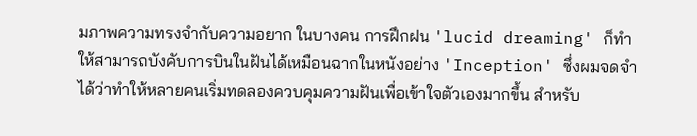มภาพความทรงจำกับความอยาก ในบางคน การฝึกฝน 'lucid dreaming' ก็ทำให้สามารถบังคับการบินในฝันได้เหมือนฉากในหนังอย่าง 'Inception' ซึ่งผมจดจำได้ว่าทำให้หลายคนเริ่มทดลองควบคุมความฝันเพื่อเข้าใจตัวเองมากขึ้น สำหรับ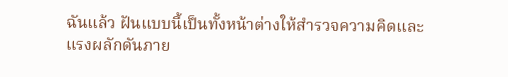ฉันแล้ว ฝันแบบนี้เป็นทั้งหน้าต่างให้สำรวจความคิดและแรงผลักดันภาย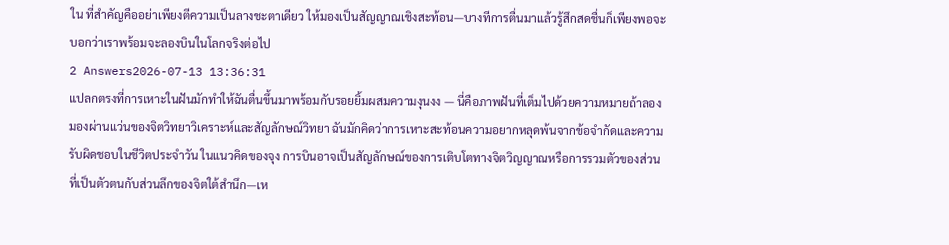ใน ที่สำคัญคืออย่าเพียงตีความเป็นลางชะตาเดียว ให้มองเป็นสัญญาณเชิงสะท้อน—บางทีการตื่นมาแล้วรู้สึกสดชื่นก็เพียงพอจะบอกว่าเราพร้อมจะลองบินในโลกจริงต่อไป
2 Answers2026-07-13 13:36:31
แปลกตรงที่การเหาะในฝันมักทำให้ฉันตื่นขึ้นมาพร้อมกับรอยยิ้มผสมความงุนงง — นี่คือภาพฝันที่เต็มไปด้วยความหมายถ้าลองมองผ่านแว่นของจิตวิทยาวิเคราะห์และสัญลักษณ์วิทยา ฉันมักคิดว่าการเหาะสะท้อนความอยากหลุดพ้นจากข้อจำกัดและความรับผิดชอบในชีวิตประจำวัน ในแนวคิดของจุง การบินอาจเป็นสัญลักษณ์ของการเติบโตทางจิตวิญญาณหรือการรวมตัวของส่วนที่เป็นตัวตนกับส่วนลึกของจิตใต้สำนึก—เห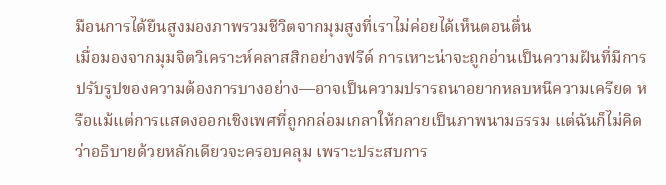มือนการได้ยืนสูงมองภาพรวมชีวิตจากมุมสูงที่เราไม่ค่อยได้เห็นตอนตื่น
เมื่อมองจากมุมจิตวิเคราะห์คลาสสิกอย่างฟรีด์ การเหาะน่าจะถูกอ่านเป็นความฝันที่มีการปรับรูปของความต้องการบางอย่าง—อาจเป็นความปรารถนาอยากหลบหนีความเครียด หรือแม้แต่การแสดงออกเชิงเพศที่ถูกกล่อมเกลาให้กลายเป็นภาพนามธรรม แต่ฉันก็ไม่คิดว่าอธิบายด้วยหลักเดียวจะครอบคลุม เพราะประสบการ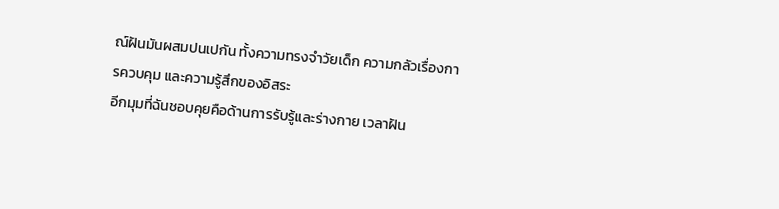ณ์ฝันมันผสมปนเปกัน ทั้งความทรงจำวัยเด็ก ความกลัวเรื่องการควบคุม และความรู้สึกของอิสระ
อีกมุมที่ฉันชอบคุยคือด้านการรับรู้และร่างกาย เวลาฝัน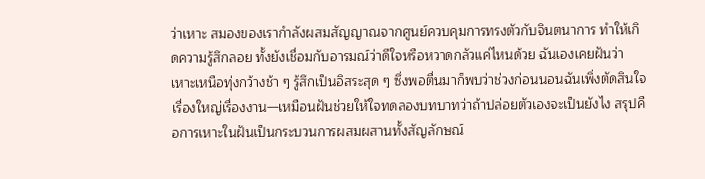ว่าเหาะ สมองของเรากำลังผสมสัญญาณจากศูนย์ควบคุมการทรงตัวกับจินตนาการ ทำให้เกิดความรู้สึกลอย ทั้งยังเชื่อมกับอารมณ์ว่าดีใจหรือหวาดกลัวแค่ไหนด้วย ฉันเองเคยฝันว่าเหาะเหนือทุ่งกว้างช้า ๆ รู้สึกเป็นอิสระสุด ๆ ซึ่งพอตื่นมาก็พบว่าช่วงก่อนนอนฉันเพิ่งตัดสินใจเรื่องใหญ่เรื่องงาน—เหมือนฝันช่วยให้ใจทดลองบทบาทว่าถ้าปล่อยตัวเองจะเป็นยังไง สรุปคือการเหาะในฝันเป็นกระบวนการผสมผสานทั้งสัญลักษณ์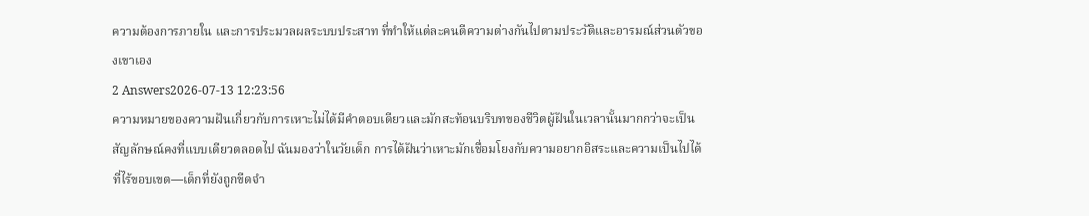ความต้องการภายใน และการประมวลผลระบบประสาท ที่ทำให้แต่ละคนตีความต่างกันไปตามประวัติและอารมณ์ส่วนตัวของเขาเอง
2 Answers2026-07-13 12:23:56
ความหมายของความฝันเกี่ยวกับการเหาะไม่ได้มีคำตอบเดียวและมักสะท้อนบริบทของชีวิตผู้ฝันในเวลานั้นมากกว่าจะเป็นสัญลักษณ์คงที่แบบเดียวตลอดไป ฉันมองว่าในวัยเด็ก การได้ฝันว่าเหาะมักเชื่อมโยงกับความอยากอิสระและความเป็นไปได้ที่ไร้ขอบเขต—เด็กที่ยังถูกขีดจำ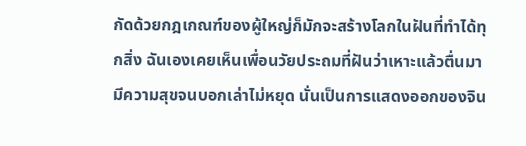กัดด้วยกฎเกณฑ์ของผู้ใหญ่ก็มักจะสร้างโลกในฝันที่ทำได้ทุกสิ่ง ฉันเองเคยเห็นเพื่อนวัยประถมที่ฝันว่าเหาะแล้วตื่นมามีความสุขจนบอกเล่าไม่หยุด นั่นเป็นการแสดงออกของจิน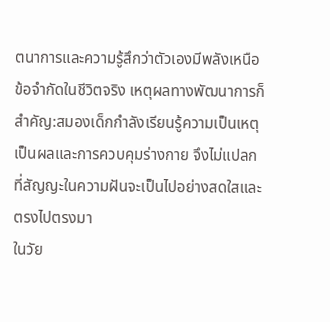ตนาการและความรู้สึกว่าตัวเองมีพลังเหนือข้อจำกัดในชีวิตจริง เหตุผลทางพัฒนาการก็สำคัญ:สมองเด็กกำลังเรียนรู้ความเป็นเหตุเป็นผลและการควบคุมร่างกาย จึงไม่แปลกที่สัญญะในความฝันจะเป็นไปอย่างสดใสและตรงไปตรงมา
ในวัย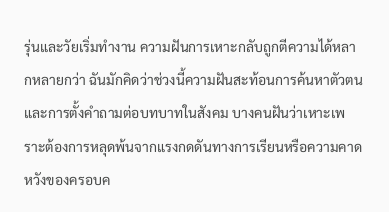รุ่นและวัยเริ่มทำงาน ความฝันการเหาะกลับถูกตีความได้หลากหลายกว่า ฉันมักคิดว่าช่วงนี้ความฝันสะท้อนการค้นหาตัวตนและการตั้งคำถามต่อบทบาทในสังคม บางคนฝันว่าเหาะเพราะต้องการหลุดพ้นจากแรงกดดันทางการเรียนหรือความคาดหวังของครอบค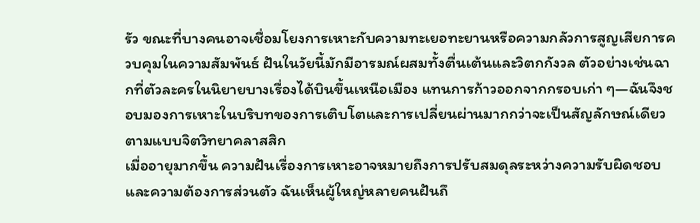รัว ขณะที่บางคนอาจเชื่อมโยงการเหาะกับความทะเยอทะยานหรือความกลัวการสูญเสียการควบคุมในความสัมพันธ์ ฝันในวัยนี้มักมีอารมณ์ผสมทั้งตื่นเต้นและวิตกกังวล ตัวอย่างเช่นฉากที่ตัวละครในนิยายบางเรื่องได้บินขึ้นเหนือเมือง แทนการก้าวออกจากกรอบเก่า ๆ—ฉันจึงชอบมองการเหาะในบริบทของการเติบโตและการเปลี่ยนผ่านมากกว่าจะเป็นสัญลักษณ์เดียวตามแบบจิตวิทยาคลาสสิก
เมื่ออายุมากขึ้น ความฝันเรื่องการเหาะอาจหมายถึงการปรับสมดุลระหว่างความรับผิดชอบและความต้องการส่วนตัว ฉันเห็นผู้ใหญ่หลายคนฝันถึ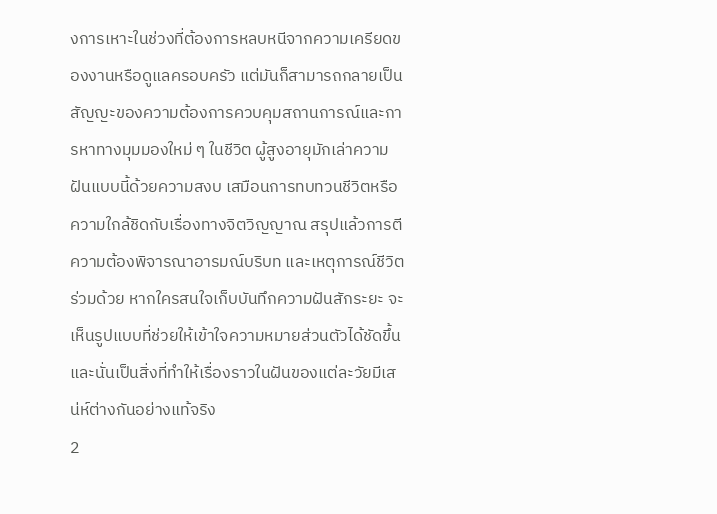งการเหาะในช่วงที่ต้องการหลบหนีจากความเครียดของงานหรือดูแลครอบครัว แต่มันก็สามารถกลายเป็นสัญญะของความต้องการควบคุมสถานการณ์และการหาทางมุมมองใหม่ ๆ ในชีวิต ผู้สูงอายุมักเล่าความฝันแบบนี้ด้วยความสงบ เสมือนการทบทวนชีวิตหรือความใกล้ชิดกับเรื่องทางจิตวิญญาณ สรุปแล้วการตีความต้องพิจารณาอารมณ์บริบท และเหตุการณ์ชีวิตร่วมด้วย หากใครสนใจเก็บบันทึกความฝันสักระยะ จะเห็นรูปแบบที่ช่วยให้เข้าใจความหมายส่วนตัวได้ชัดขึ้น และนั่นเป็นสิ่งที่ทำให้เรื่องราวในฝันของแต่ละวัยมีเสน่ห์ต่างกันอย่างแท้จริง
2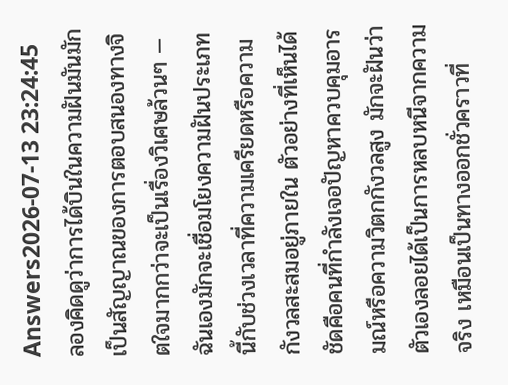Answers2026-07-13 23:24:45
ลองคิดดูว่าการได้บินในความฝันมันมักเป็นสัญญาณของการตอบสนองทางจิตใจมากกว่าจะเป็นเรื่องวิเศษล้วนๆ — ฉันเองมักจะเชื่อมโยงความฝันประเภทนี้กับช่วงเวลาที่ความเครียดหรือความกังวลสะสมอยู่ภายใน ตัวอย่างที่เห็นได้ชัดคือคนที่กำลังเจอปัญหาควบคุมอารมณ์หรือความวิตกกังวลสูง มักจะฝันว่าตัวเองลอยได้เป็นการหลบหนีจากความจริง เหมือนเป็นทางออกชั่วคราวที่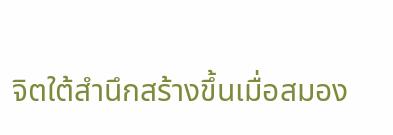จิตใต้สำนึกสร้างขึ้นเมื่อสมอง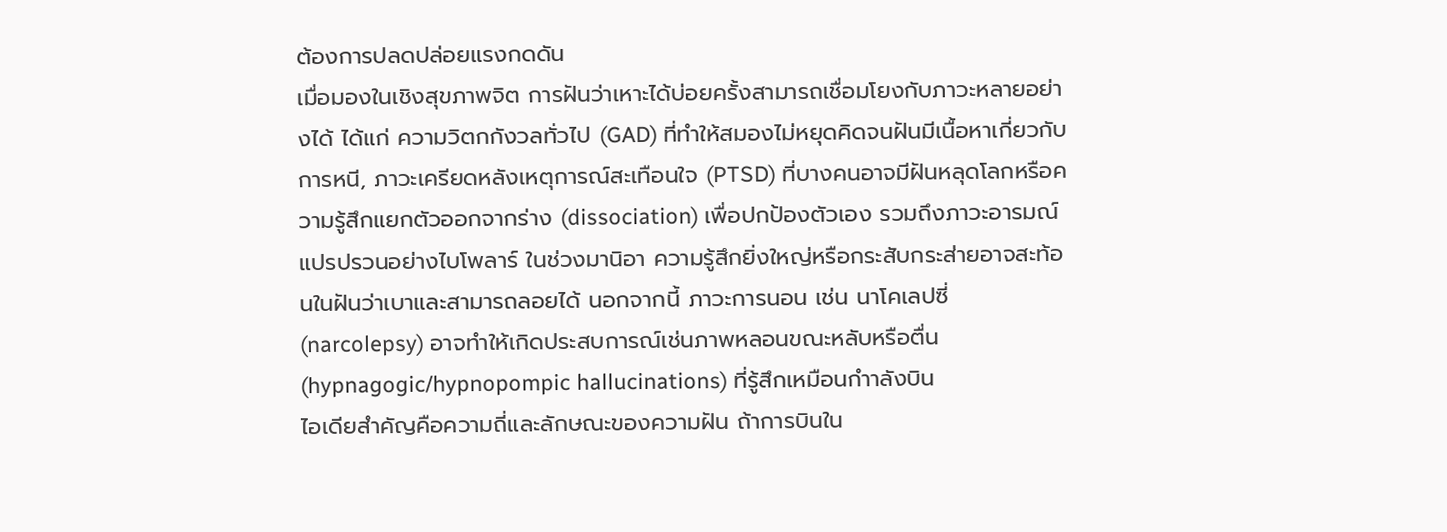ต้องการปลดปล่อยแรงกดดัน
เมื่อมองในเชิงสุขภาพจิต การฝันว่าเหาะได้บ่อยครั้งสามารถเชื่อมโยงกับภาวะหลายอย่างได้ ได้แก่ ความวิตกกังวลทั่วไป (GAD) ที่ทำให้สมองไม่หยุดคิดจนฝันมีเนื้อหาเกี่ยวกับการหนี, ภาวะเครียดหลังเหตุการณ์สะเทือนใจ (PTSD) ที่บางคนอาจมีฝันหลุดโลกหรือความรู้สึกแยกตัวออกจากร่าง (dissociation) เพื่อปกป้องตัวเอง รวมถึงภาวะอารมณ์แปรปรวนอย่างไบโพลาร์ ในช่วงมานิอา ความรู้สึกยิ่งใหญ่หรือกระสับกระส่ายอาจสะท้อนในฝันว่าเบาและสามารถลอยได้ นอกจากนี้ ภาวะการนอน เช่น นาโคเลปซี่ (narcolepsy) อาจทำให้เกิดประสบการณ์เช่นภาพหลอนขณะหลับหรือตื่น (hypnagogic/hypnopompic hallucinations) ที่รู้สึกเหมือนกำาลังบิน
ไอเดียสำคัญคือความถี่และลักษณะของความฝัน ถ้าการบินใน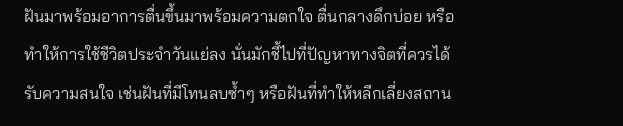ฝันมาพร้อมอาการตื่นขึ้นมาพร้อมความตกใจ ตื่นกลางดึกบ่อย หรือทำให้การใช้ชีวิตประจำวันแย่ลง นั่นมักชี้ไปที่ปัญหาทางจิตที่ควรได้รับความสนใจ เช่นฝันที่มีโทนลบซ้ำๆ หรือฝันที่ทำให้หลีกเลี่ยงสถาน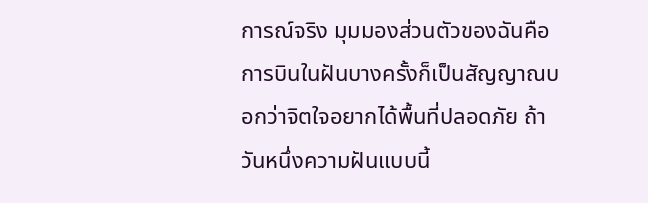การณ์จริง มุมมองส่วนตัวของฉันคือการบินในฝันบางครั้งก็เป็นสัญญาณบอกว่าจิตใจอยากได้พื้นที่ปลอดภัย ถ้าวันหนึ่งความฝันแบบนี้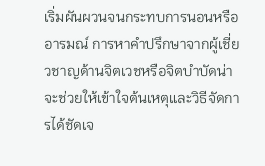เริ่มผันผวนจนกระทบการนอนหรืออารมณ์ การหาคำปรึกษาจากผู้เชี่ยวชาญด้านจิตเวชหรือจิตบำบัดน่าจะช่วยให้เข้าใจต้นเหตุและวิธีจัดการได้ชัดเจ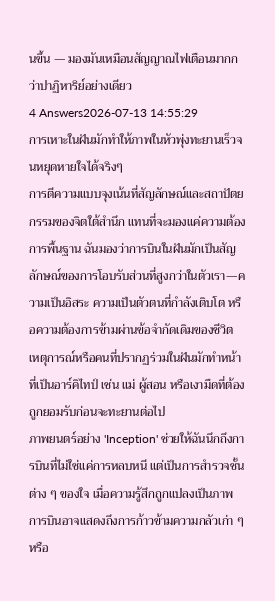นขึ้น — มองมันเหมือนสัญญาณไฟเตือนมากกว่าปาฏิหาริย์อย่างเดียว
4 Answers2026-07-13 14:55:29
การเหาะในฝันมักทำให้ภาพในหัวพุ่งทะยานเร็วจนหยุดหายใจได้จริงๆ
การตีความแบบจุงเน้นที่สัญลักษณ์และสถาปัตยกรรมของจิตใต้สำนึก แทนที่จะมองแค่ความต้องการพื้นฐาน ฉันมองว่าการบินในฝันมักเป็นสัญลักษณ์ของการโอบรับส่วนที่สูงกว่าในตัวเรา—ความเป็นอิสระ ความเป็นตัวตนที่กำลังเติบโต หรือความต้องการข้ามผ่านข้อจำกัดเดิมของชีวิต เหตุการณ์หรือคนที่ปรากฏร่วมในฝันมักทำหน้าที่เป็นอาร์คิไทป์ เช่น แม่ ผู้สอน หรือเงามืดที่ต้องถูกยอมรับก่อนจะทะยานต่อไป
ภาพยนตร์อย่าง 'Inception' ช่วยให้ฉันนึกถึงการบินที่ไม่ใช่แค่การหลบหนี แต่เป็นการสำรวจชั้นต่าง ๆ ของใจ เมื่อความรู้สึกถูกแปลงเป็นภาพ การบินอาจแสดงถึงการก้าวข้ามความกลัวเก่า ๆ หรือ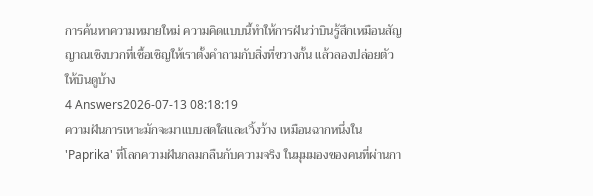การค้นหาความหมายใหม่ ความคิดแบบนี้ทำให้การฝันว่าบินรู้สึกเหมือนสัญญาณเชิงบวกที่เชื้อเชิญให้เราตั้งคำถามกับสิ่งที่ขวางกั้น แล้วลองปล่อยตัวให้บินดูบ้าง
4 Answers2026-07-13 08:18:19
ความฝันการเหาะมักจะมาแบบสดใสและเวิ้งว้าง เหมือนฉากหนึ่งใน 'Paprika' ที่โลกความฝันกลมกลืนกับความจริง ในมุมมองของคนที่ผ่านกา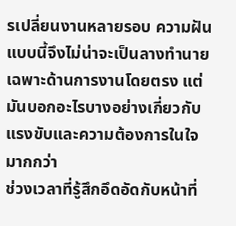รเปลี่ยนงานหลายรอบ ความฝันแบบนี้จึงไม่น่าจะเป็นลางทำนายเฉพาะด้านการงานโดยตรง แต่มันบอกอะไรบางอย่างเกี่ยวกับแรงขับและความต้องการในใจมากกว่า
ช่วงเวลาที่รู้สึกอึดอัดกับหน้าที่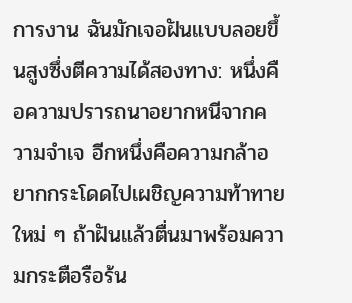การงาน ฉันมักเจอฝันแบบลอยขึ้นสูงซึ่งตีความได้สองทาง: หนึ่งคือความปรารถนาอยากหนีจากความจำเจ อีกหนึ่งคือความกล้าอยากกระโดดไปเผชิญความท้าทายใหม่ ๆ ถ้าฝันแล้วตื่นมาพร้อมความกระตือรือร้น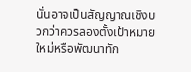นั่นอาจเป็นสัญญาณเชิงบวกว่าควรลองตั้งเป้าหมายใหม่หรือพัฒนาทัก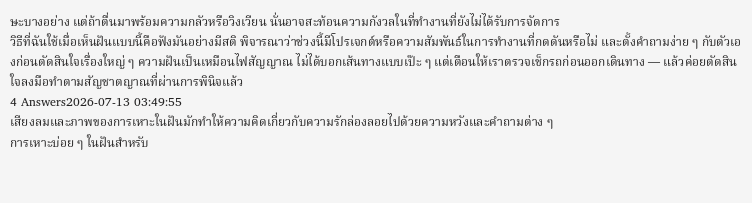ษะบางอย่าง แต่ถ้าตื่นมาพร้อมความกลัวหรือวิงเวียน นั่นอาจสะท้อนความกังวลในที่ทำงานที่ยังไม่ได้รับการจัดการ
วิธีที่ฉันใช้เมื่อเห็นฝันแบบนี้คือฟังมันอย่างมีสติ พิจารณาว่าช่วงนี้มีโปรเจกต์หรือความสัมพันธ์ในการทำงานที่กดดันหรือไม่ และตั้งคำถามง่าย ๆ กับตัวเองก่อนตัดสินใจเรื่องใหญ่ ๆ ความฝันเป็นเหมือนไฟสัญญาณ ไม่ได้บอกเส้นทางแบบเป๊ะ ๆ แต่เตือนให้เราตรวจเช็กรถก่อนออกเดินทาง — แล้วค่อยตัดสินใจลงมือทำตามสัญชาตญาณที่ผ่านการพินิจแล้ว
4 Answers2026-07-13 03:49:55
เสียงลมและภาพของการเหาะในฝันมักทำให้ความคิดเกี่ยวกับความรักล่องลอยไปด้วยความหวังและคำถามต่าง ๆ
การเหาะบ่อย ๆ ในฝันสำหรับ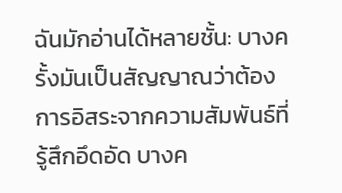ฉันมักอ่านได้หลายชั้น: บางครั้งมันเป็นสัญญาณว่าต้องการอิสระจากความสัมพันธ์ที่รู้สึกอึดอัด บางค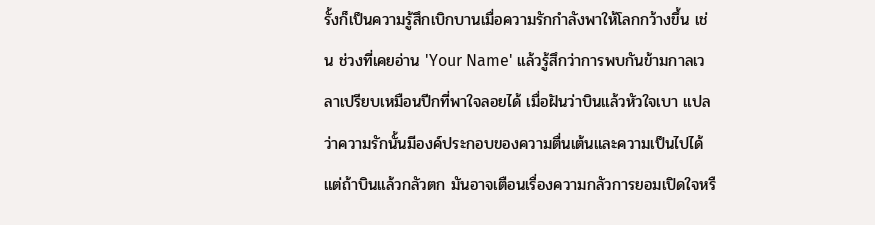รั้งก็เป็นความรู้สึกเบิกบานเมื่อความรักกำลังพาให้โลกกว้างขึ้น เช่น ช่วงที่เคยอ่าน 'Your Name' แล้วรู้สึกว่าการพบกันข้ามกาลเวลาเปรียบเหมือนปีกที่พาใจลอยได้ เมื่อฝันว่าบินแล้วหัวใจเบา แปลว่าความรักนั้นมีองค์ประกอบของความตื่นเต้นและความเป็นไปได้ แต่ถ้าบินแล้วกลัวตก มันอาจเตือนเรื่องความกลัวการยอมเปิดใจหรื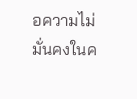อความไม่มั่นคงในค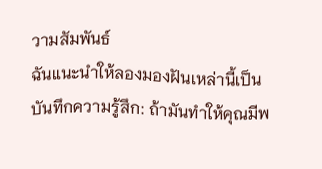วามสัมพันธ์
ฉันแนะนำให้ลองมองฝันเหล่านี้เป็นบันทึกความรู้สึก: ถ้ามันทำให้คุณมีพ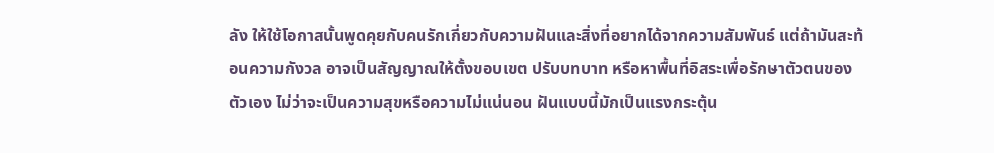ลัง ให้ใช้โอกาสนั้นพูดคุยกับคนรักเกี่ยวกับความฝันและสิ่งที่อยากได้จากความสัมพันธ์ แต่ถ้ามันสะท้อนความกังวล อาจเป็นสัญญาณให้ตั้งขอบเขต ปรับบทบาท หรือหาพื้นที่อิสระเพื่อรักษาตัวตนของตัวเอง ไม่ว่าจะเป็นความสุขหรือความไม่แน่นอน ฝันแบบนี้มักเป็นแรงกระตุ้น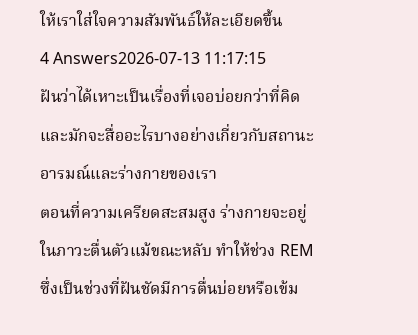ให้เราใส่ใจความสัมพันธ์ให้ละเอียดขึ้น
4 Answers2026-07-13 11:17:15
ฝันว่าได้เหาะเป็นเรื่องที่เจอบ่อยกว่าที่คิดและมักจะสื่ออะไรบางอย่างเกี่ยวกับสถานะอารมณ์และร่างกายของเรา
ตอนที่ความเครียดสะสมสูง ร่างกายจะอยู่ในภาวะตื่นตัวแม้ขณะหลับ ทำให้ช่วง REM ซึ่งเป็นช่วงที่ฝันชัดมีการตื่นบ่อยหรือเข้ม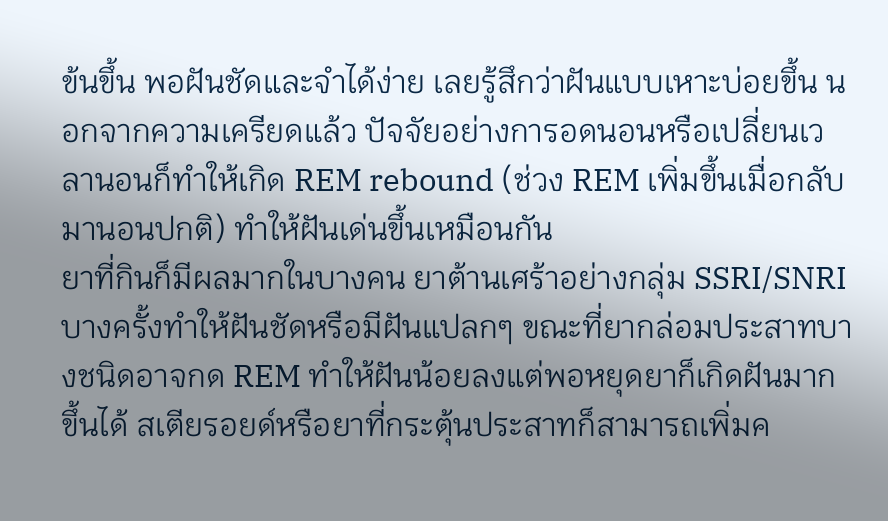ข้นขึ้น พอฝันชัดและจำได้ง่าย เลยรู้สึกว่าฝันแบบเหาะบ่อยขึ้น นอกจากความเครียดแล้ว ปัจจัยอย่างการอดนอนหรือเปลี่ยนเวลานอนก็ทำให้เกิด REM rebound (ช่วง REM เพิ่มขึ้นเมื่อกลับมานอนปกติ) ทำให้ฝันเด่นขึ้นเหมือนกัน
ยาที่กินก็มีผลมากในบางคน ยาต้านเศร้าอย่างกลุ่ม SSRI/SNRI บางครั้งทำให้ฝันชัดหรือมีฝันแปลกๆ ขณะที่ยากล่อมประสาทบางชนิดอาจกด REM ทำให้ฝันน้อยลงแต่พอหยุดยาก็เกิดฝันมากขึ้นได้ สเตียรอยด์หรือยาที่กระตุ้นประสาทก็สามารถเพิ่มค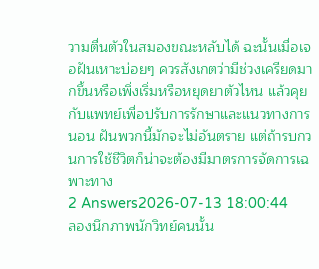วามตื่นตัวในสมองขณะหลับได้ ฉะนั้นเมื่อเจอฝันเหาะบ่อยๆ ควรสังเกตว่ามีช่วงเครียดมากขึ้นหรือเพิ่งเริ่มหรือหยุดยาตัวไหน แล้วคุยกับแพทย์เพื่อปรับการรักษาและแนวทางการนอน ฝันพวกนี้มักจะไม่อันตราย แต่ถ้ารบกวนการใช้ชีวิตก็น่าจะต้องมีมาตรการจัดการเฉพาะทาง
2 Answers2026-07-13 18:00:44
ลองนึกภาพนักวิทย์คนนั้น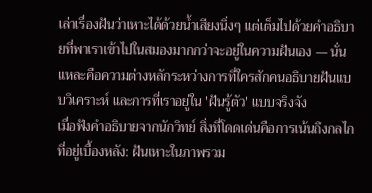เล่าเรื่องฝันว่าเหาะได้ด้วยน้ำเสียงนิ่งๆ แต่เต็มไปด้วยคำอธิบายที่พาเราเข้าไปในสมองมากกว่าจะอยู่ในความฝันเอง — นั่นแหละคือความต่างหลักระหว่างการที่ใครสักคนอธิบายฝันแบบวิเคราะห์ และการที่เราอยู่ใน 'ฝันรู้ตัว' แบบจริงจัง
เมื่อฟังคำอธิบายจากนักวิทย์ สิ่งที่โดดเด่นคือการเน้นถึงกลไกที่อยู่เบื้องหลัง: ฝันเหาะในภาพรวม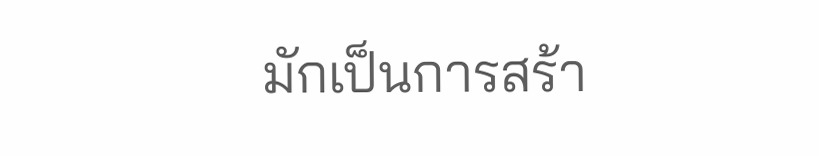มักเป็นการสร้า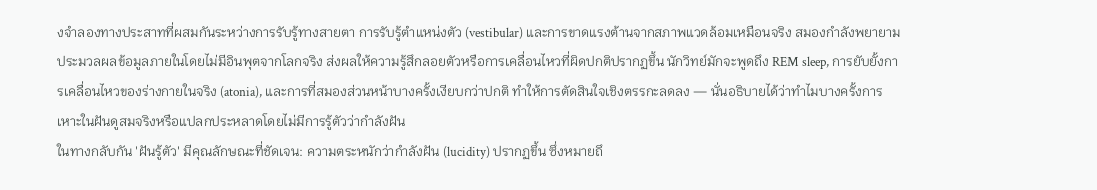งจำลองทางประสาทที่ผสมกันระหว่างการรับรู้ทางสายตา การรับรู้ตำแหน่งตัว (vestibular) และการขาดแรงต้านจากสภาพแวดล้อมเหมือนจริง สมองกำลังพยายามประมวลผลข้อมูลภายในโดยไม่มีอินพุตจากโลกจริง ส่งผลให้ความรู้สึกลอยตัวหรือการเคลื่อนไหวที่ผิดปกติปรากฏขึ้น นักวิทย์มักจะพูดถึง REM sleep, การยับยั้งการเคลื่อนไหวของร่างกายในจริง (atonia), และการที่สมองส่วนหน้าบางครั้งเงียบกว่าปกติ ทำให้การตัดสินใจเชิงตรรกะลดลง — นั่นอธิบายได้ว่าทำไมบางครั้งการเหาะในฝันดูสมจริงหรือแปลกประหลาดโดยไม่มีการรู้ตัวว่ากำลังฝัน
ในทางกลับกัน 'ฝันรู้ตัว' มีคุณลักษณะที่ชัดเจน: ความตระหนักว่ากำลังฝัน (lucidity) ปรากฏขึ้น ซึ่งหมายถึ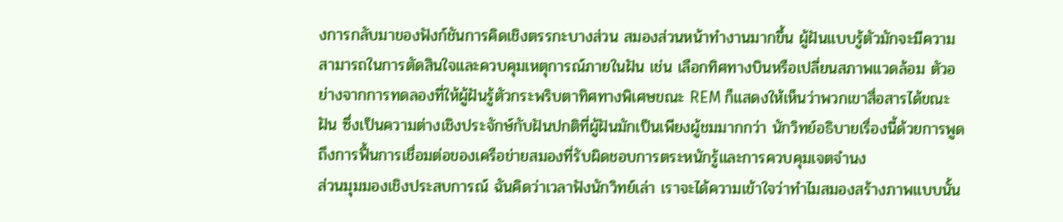งการกลับมาของฟังก์ชันการคิดเชิงตรรกะบางส่วน สมองส่วนหน้าทำงานมากขึ้น ผู้ฝันแบบรู้ตัวมักจะมีความสามารถในการตัดสินใจและควบคุมเหตุการณ์ภายในฝัน เช่น เลือกทิศทางบินหรือเปลี่ยนสภาพแวดล้อม ตัวอย่างจากการทดลองที่ให้ผู้ฝันรู้ตัวกระพริบตาทิศทางพิเศษขณะ REM ก็แสดงให้เห็นว่าพวกเขาสื่อสารได้ขณะฝัน ซึ่งเป็นความต่างเชิงประจักษ์กับฝันปกติที่ผู้ฝันมักเป็นเพียงผู้ชมมากกว่า นักวิทย์อธิบายเรื่องนี้ด้วยการพูดถึงการฟื้นการเชื่อมต่อของเครือข่ายสมองที่รับผิดชอบการตระหนักรู้และการควบคุมเจตจำนง
ส่วนมุมมองเชิงประสบการณ์ ฉันคิดว่าเวลาฟังนักวิทย์เล่า เราจะได้ความเข้าใจว่าทำไมสมองสร้างภาพแบบนั้น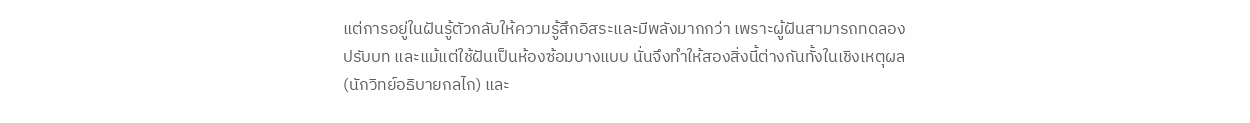แต่การอยู่ในฝันรู้ตัวกลับให้ความรู้สึกอิสระและมีพลังมากกว่า เพราะผู้ฝันสามารถทดลอง ปรับบท และแม้แต่ใช้ฝันเป็นห้องซ้อมบางแบบ นั่นจึงทำให้สองสิ่งนี้ต่างกันทั้งในเชิงเหตุผล (นักวิทย์อธิบายกลไก) และ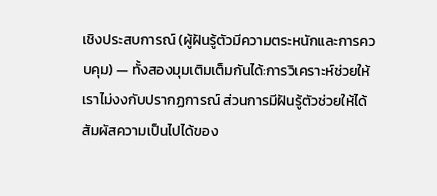เชิงประสบการณ์ (ผู้ฝันรู้ตัวมีความตระหนักและการควบคุม) — ทั้งสองมุมเติมเต็มกันได้:การวิเคราะห์ช่วยให้เราไม่งงกับปรากฏการณ์ ส่วนการมีฝันรู้ตัวช่วยให้ได้สัมผัสความเป็นไปได้ของ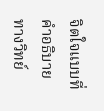จิตใจแบบที่คำอธิบายทางวิทย์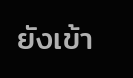ยังเข้า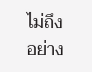ไม่ถึงอย่าง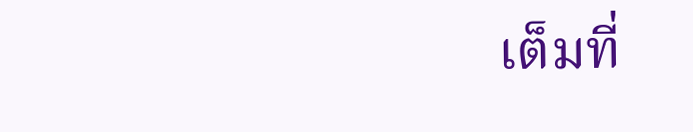เต็มที่